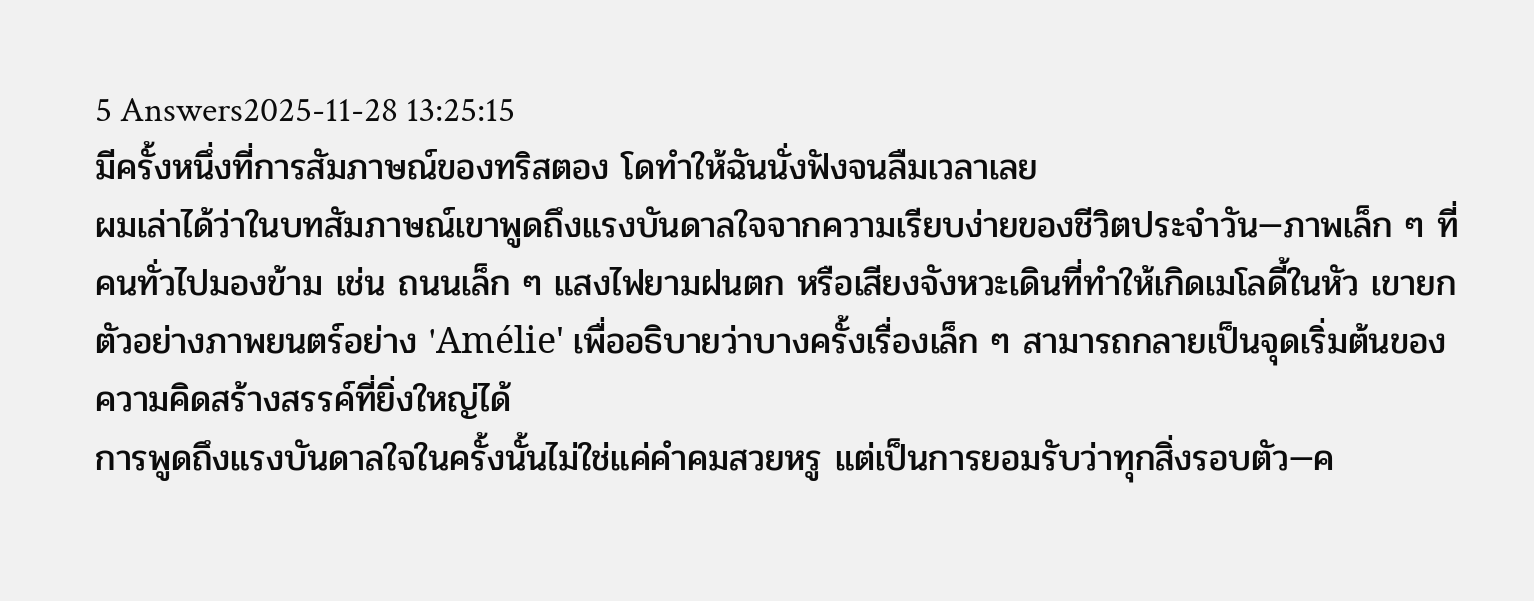5 Answers2025-11-28 13:25:15
มีครั้งหนึ่งที่การสัมภาษณ์ของทริสตอง โดทำให้ฉันนั่งฟังจนลืมเวลาเลย
ผมเล่าได้ว่าในบทสัมภาษณ์เขาพูดถึงแรงบันดาลใจจากความเรียบง่ายของชีวิตประจำวัน—ภาพเล็ก ๆ ที่คนทั่วไปมองข้าม เช่น ถนนเล็ก ๆ แสงไฟยามฝนตก หรือเสียงจังหวะเดินที่ทำให้เกิดเมโลดี้ในหัว เขายกตัวอย่างภาพยนตร์อย่าง 'Amélie' เพื่ออธิบายว่าบางครั้งเรื่องเล็ก ๆ สามารถกลายเป็นจุดเริ่มต้นของความคิดสร้างสรรค์ที่ยิ่งใหญ่ได้
การพูดถึงแรงบันดาลใจในครั้งนั้นไม่ใช่แค่คำคมสวยหรู แต่เป็นการยอมรับว่าทุกสิ่งรอบตัว—ค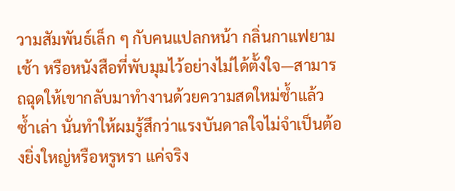วามสัมพันธ์เล็ก ๆ กับคนแปลกหน้า กลิ่นกาแฟยามเช้า หรือหนังสือที่พับมุมไว้อย่างไม่ได้ตั้งใจ—สามารถฉุดให้เขากลับมาทำงานด้วยความสดใหม่ซ้ำแล้วซ้ำเล่า นั่นทำให้ผมรู้สึกว่าแรงบันดาลใจไม่จำเป็นต้องยิ่งใหญ่หรือหรูหรา แค่จริง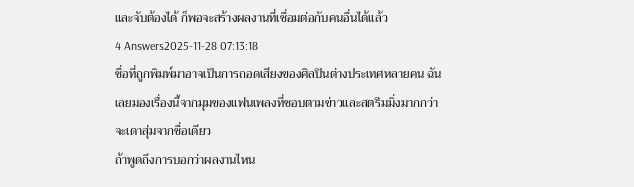และจับต้องได้ ก็พอจะสร้างผลงานที่เชื่อมต่อกับคนอื่นได้แล้ว
4 Answers2025-11-28 07:13:18
ชื่อที่ถูกพิมพ์มาอาจเป็นการถอดเสียงของศิลปินต่างประเทศหลายคน ฉันเลยมองเรื่องนี้จากมุมของแฟนเพลงที่ชอบตามข่าวและสตรีมมิ่งมากกว่าจะเดาสุ่มจากชื่อเดียว
ถ้าพูดถึงการบอกว่าผลงานไหน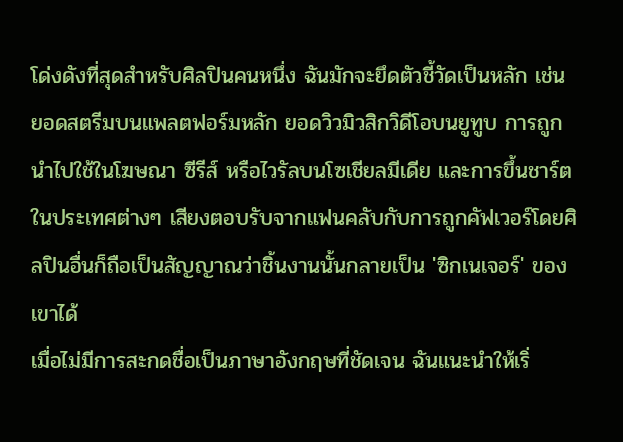โด่งดังที่สุดสำหรับศิลปินคนหนึ่ง ฉันมักจะยึดตัวชี้วัดเป็นหลัก เช่น ยอดสตรีมบนแพลตฟอร์มหลัก ยอดวิวมิวสิกวิดีโอบนยูทูบ การถูกนำไปใช้ในโฆษณา ซีรีส์ หรือไวรัลบนโซเชียลมีเดีย และการขึ้นชาร์ตในประเทศต่างๆ เสียงตอบรับจากแฟนคลับกับการถูกคัฟเวอร์โดยศิลปินอื่นก็ถือเป็นสัญญาณว่าชิ้นงานนั้นกลายเป็น 'ซิกเนเจอร์' ของเขาได้
เมื่อไม่มีการสะกดชื่อเป็นภาษาอังกฤษที่ชัดเจน ฉันแนะนำให้เริ่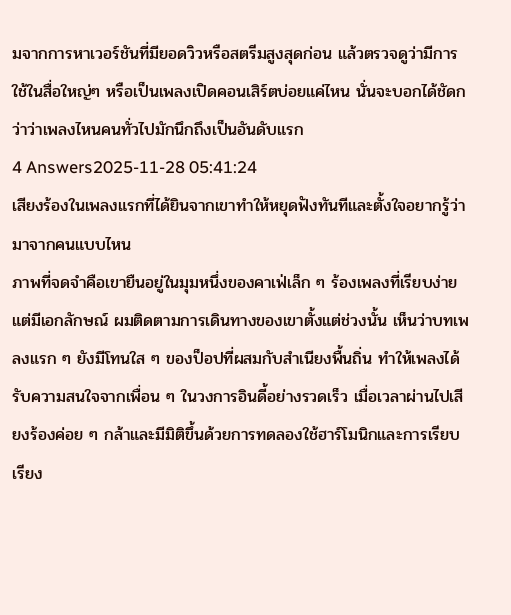มจากการหาเวอร์ชันที่มียอดวิวหรือสตรีมสูงสุดก่อน แล้วตรวจดูว่ามีการใช้ในสื่อใหญ่ๆ หรือเป็นเพลงเปิดคอนเสิร์ตบ่อยแค่ไหน นั่นจะบอกได้ชัดกว่าว่าเพลงไหนคนทั่วไปมักนึกถึงเป็นอันดับแรก
4 Answers2025-11-28 05:41:24
เสียงร้องในเพลงแรกที่ได้ยินจากเขาทำให้หยุดฟังทันทีและตั้งใจอยากรู้ว่ามาจากคนแบบไหน
ภาพที่จดจำคือเขายืนอยู่ในมุมหนึ่งของคาเฟ่เล็ก ๆ ร้องเพลงที่เรียบง่ายแต่มีเอกลักษณ์ ผมติดตามการเดินทางของเขาตั้งแต่ช่วงนั้น เห็นว่าบทเพลงแรก ๆ ยังมีโทนใส ๆ ของป็อปที่ผสมกับสำเนียงพื้นถิ่น ทำให้เพลงได้รับความสนใจจากเพื่อน ๆ ในวงการอินดี้อย่างรวดเร็ว เมื่อเวลาผ่านไปเสียงร้องค่อย ๆ กล้าและมีมิติขึ้นด้วยการทดลองใช้ฮาร์โมนิกและการเรียบเรียง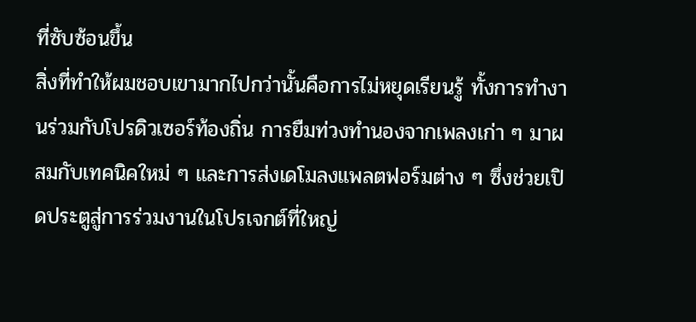ที่ซับซ้อนขึ้น
สิ่งที่ทำให้ผมชอบเขามากไปกว่านั้นคือการไม่หยุดเรียนรู้ ทั้งการทำงานร่วมกับโปรดิวเซอร์ท้องถิ่น การยืมท่วงทำนองจากเพลงเก่า ๆ มาผสมกับเทคนิคใหม่ ๆ และการส่งเดโมลงแพลตฟอร์มต่าง ๆ ซึ่งช่วยเปิดประตูสู่การร่วมงานในโปรเจกต์ที่ใหญ่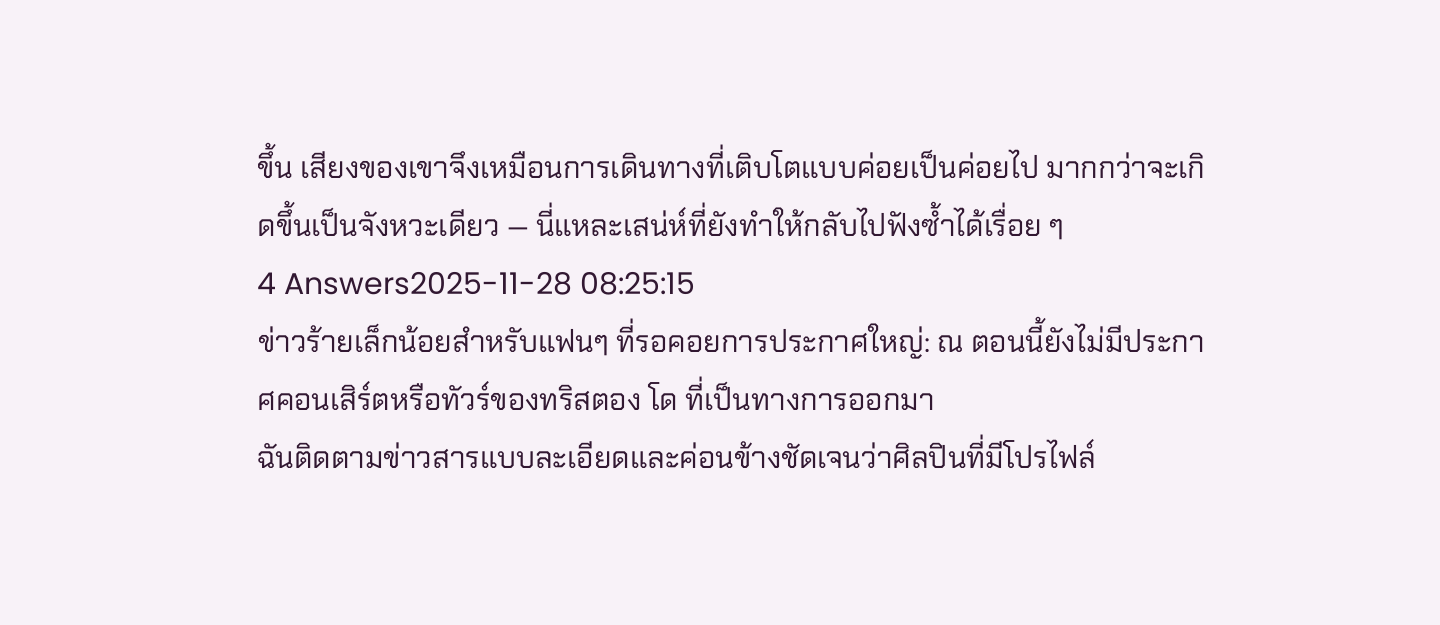ขึ้น เสียงของเขาจึงเหมือนการเดินทางที่เติบโตแบบค่อยเป็นค่อยไป มากกว่าจะเกิดขึ้นเป็นจังหวะเดียว — นี่แหละเสน่ห์ที่ยังทำให้กลับไปฟังซ้ำได้เรื่อย ๆ
4 Answers2025-11-28 08:25:15
ข่าวร้ายเล็กน้อยสำหรับแฟนๆ ที่รอคอยการประกาศใหญ่: ณ ตอนนี้ยังไม่มีประกาศคอนเสิร์ตหรือทัวร์ของทริสตอง โด ที่เป็นทางการออกมา
ฉันติดตามข่าวสารแบบละเอียดและค่อนข้างชัดเจนว่าศิลปินที่มีโปรไฟล์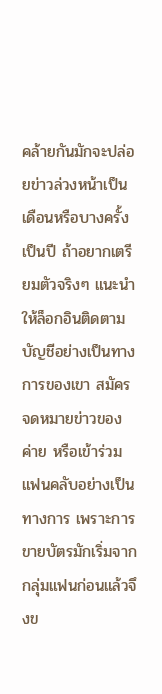คล้ายกันมักจะปล่อยข่าวล่วงหน้าเป็นเดือนหรือบางครั้งเป็นปี ถ้าอยากเตรียมตัวจริงๆ แนะนำให้ล็อกอินติดตามบัญชีอย่างเป็นทางการของเขา สมัครจดหมายข่าวของค่าย หรือเข้าร่วมแฟนคลับอย่างเป็นทางการ เพราะการขายบัตรมักเริ่มจากกลุ่มแฟนก่อนแล้วจึงข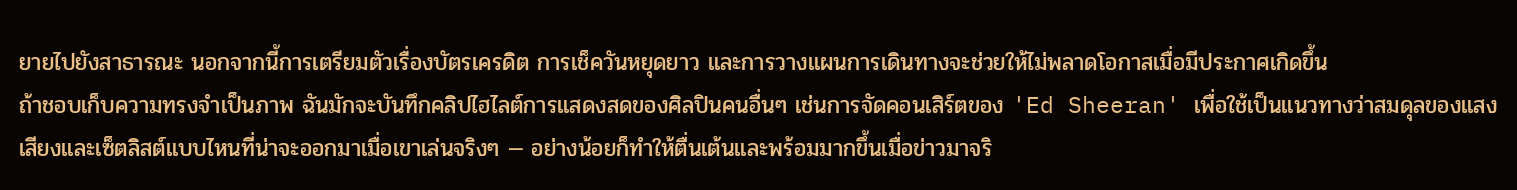ยายไปยังสาธารณะ นอกจากนี้การเตรียมตัวเรื่องบัตรเครดิต การเช็ควันหยุดยาว และการวางแผนการเดินทางจะช่วยให้ไม่พลาดโอกาสเมื่อมีประกาศเกิดขึ้น
ถ้าชอบเก็บความทรงจำเป็นภาพ ฉันมักจะบันทึกคลิปไฮไลต์การแสดงสดของศิลปินคนอื่นๆ เช่นการจัดคอนเสิร์ตของ 'Ed Sheeran' เพื่อใช้เป็นแนวทางว่าสมดุลของแสงเสียงและเซ็ตลิสต์แบบไหนที่น่าจะออกมาเมื่อเขาเล่นจริงๆ — อย่างน้อยก็ทำให้ตื่นเต้นและพร้อมมากขึ้นเมื่อข่าวมาจริ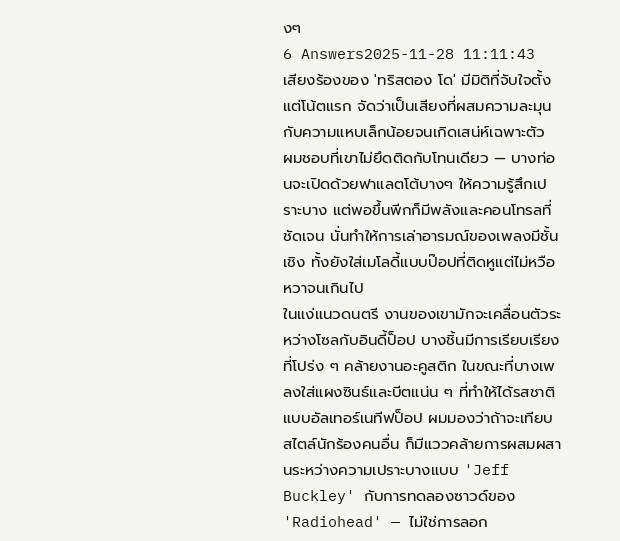งๆ
6 Answers2025-11-28 11:11:43
เสียงร้องของ 'ทริสตอง โด' มีมิติที่จับใจตั้งแต่โน้ตแรก จัดว่าเป็นเสียงที่ผสมความละมุนกับความแหบเล็กน้อยจนเกิดเสน่ห์เฉพาะตัว
ผมชอบที่เขาไม่ยึดติดกับโทนเดียว — บางท่อนจะเปิดด้วยฟาแลตโต้บางๆ ให้ความรู้สึกเปราะบาง แต่พอขึ้นพีกก็มีพลังและคอนโทรลที่ชัดเจน นั่นทำให้การเล่าอารมณ์ของเพลงมีชั้นเชิง ทั้งยังใส่เมโลดี้แบบป๊อปที่ติดหูแต่ไม่หวือหวาจนเกินไป
ในแง่แนวดนตรี งานของเขามักจะเคลื่อนตัวระหว่างโซลกับอินดี้ป็อป บางชิ้นมีการเรียบเรียงที่โปร่ง ๆ คล้ายงานอะคูสติก ในขณะที่บางเพลงใส่แผงซินธ์และบีตแน่น ๆ ที่ทำให้ได้รสชาติแบบอัลเทอร์เนทีฟป็อป ผมมองว่าถ้าจะเทียบสไตล์นักร้องคนอื่น ก็มีแววคล้ายการผสมผสานระหว่างความเปราะบางแบบ 'Jeff Buckley' กับการทดลองซาวด์ของ 'Radiohead' — ไม่ใช่การลอก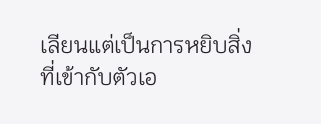เลียนแต่เป็นการหยิบสิ่งที่เข้ากับตัวเอ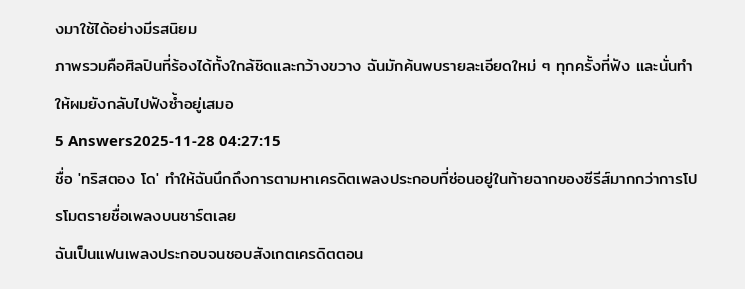งมาใช้ได้อย่างมีรสนิยม
ภาพรวมคือศิลปินที่ร้องได้ทั้งใกล้ชิดและกว้างขวาง ฉันมักค้นพบรายละเอียดใหม่ ๆ ทุกครั้งที่ฟัง และนั่นทำให้ผมยังกลับไปฟังซ้ำอยู่เสมอ
5 Answers2025-11-28 04:27:15
ชื่อ 'ทริสตอง โด' ทำให้ฉันนึกถึงการตามหาเครดิตเพลงประกอบที่ซ่อนอยู่ในท้ายฉากของซีรีส์มากกว่าการโปรโมตรายชื่อเพลงบนชาร์ตเลย
ฉันเป็นแฟนเพลงประกอบจนชอบสังเกตเครดิตตอน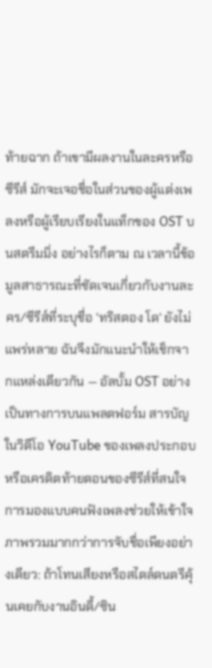ท้ายฉาก ถ้าเขามีผลงานในละครหรือซีรีส์ มักจะเจอชื่อในส่วนของผู้แต่งเพลงหรือผู้เรียบเรียงในแท็กของ OST บนสตรีมมิ่ง อย่างไรก็ตาม ณ เวลานี้ข้อมูลสาธารณะที่ชัดเจนเกี่ยวกับงานละคร/ซีรีส์ที่ระบุชื่อ 'ทริสตอง โด' ยังไม่แพร่หลาย ฉันจึงมักแนะนำให้เช็กจากแหล่งเดียวกัน — อัลบั้ม OST อย่างเป็นทางการบนแพลตฟอร์ม สารบัญในวิดีโอ YouTube ของเพลงประกอบ หรือเครดิตท้ายตอนของซีรีส์ที่สนใจ
การมองแบบคนฟังเพลงช่วยให้เข้าใจภาพรวมมากกว่าการจับชื่อเพียงอย่างเดียว: ถ้าโทนเสียงหรือสไตล์ดนตรีคุ้นเคยกับงานอินดี้/ซิน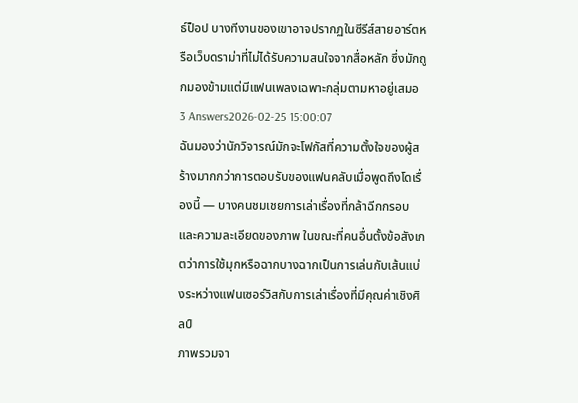ธ์ป็อป บางทีงานของเขาอาจปรากฏในซีรีส์สายอาร์ตหรือเว็บดราม่าที่ไม่ได้รับความสนใจจากสื่อหลัก ซึ่งมักถูกมองข้ามแต่มีแฟนเพลงเฉพาะกลุ่มตามหาอยู่เสมอ
3 Answers2026-02-25 15:00:07
ฉันมองว่านักวิจารณ์มักจะโฟกัสที่ความตั้งใจของผู้สร้างมากกว่าการตอบรับของแฟนคลับเมื่อพูดถึงโดเรื่องนี้ — บางคนชมเชยการเล่าเรื่องที่กล้าฉีกกรอบและความละเอียดของภาพ ในขณะที่คนอื่นตั้งข้อสังเกตว่าการใช้มุกหรือฉากบางฉากเป็นการเล่นกับเส้นแบ่งระหว่างแฟนเซอร์วิสกับการเล่าเรื่องที่มีคุณค่าเชิงศิลป์
ภาพรวมจา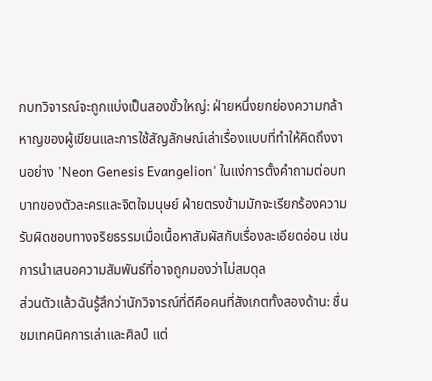กบทวิจารณ์จะถูกแบ่งเป็นสองขั้วใหญ่: ฝ่ายหนึ่งยกย่องความกล้าหาญของผู้เขียนและการใช้สัญลักษณ์เล่าเรื่องแบบที่ทำให้คิดถึงงานอย่าง 'Neon Genesis Evangelion' ในแง่การตั้งคำถามต่อบทบาทของตัวละครและจิตใจมนุษย์ ฝ่ายตรงข้ามมักจะเรียกร้องความรับผิดชอบทางจริยธรรมเมื่อเนื้อหาสัมผัสกับเรื่องละเอียดอ่อน เช่น การนำเสนอความสัมพันธ์ที่อาจถูกมองว่าไม่สมดุล
ส่วนตัวแล้วฉันรู้สึกว่านักวิจารณ์ที่ดีคือคนที่สังเกตทั้งสองด้าน: ชื่นชมเทคนิคการเล่าและศิลป์ แต่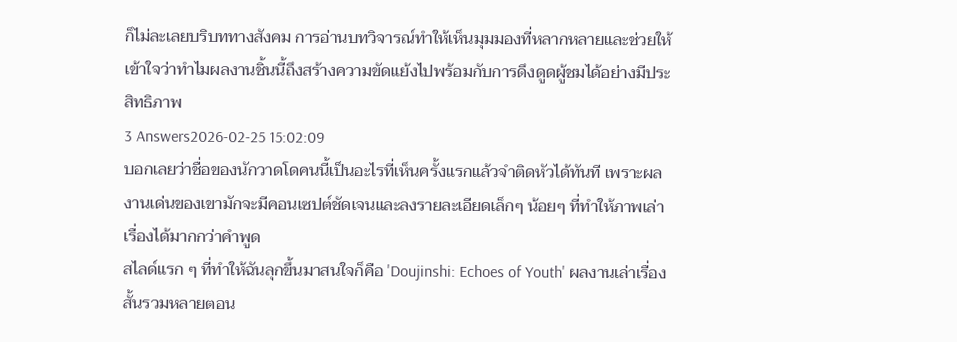ก็ไม่ละเลยบริบททางสังคม การอ่านบทวิจารณ์ทำให้เห็นมุมมองที่หลากหลายและช่วยให้เข้าใจว่าทำไมผลงานชิ้นนี้ถึงสร้างความขัดแย้งไปพร้อมกับการดึงดูดผู้ชมได้อย่างมีประสิทธิภาพ
3 Answers2026-02-25 15:02:09
บอกเลยว่าชื่อของนักวาดโดคนนี้เป็นอะไรที่เห็นครั้งแรกแล้วจำติดหัวได้ทันที เพราะผลงานเด่นของเขามักจะมีคอนเซปต์ชัดเจนและลงรายละเอียดเล็กๆ น้อยๆ ที่ทำให้ภาพเล่าเรื่องได้มากกว่าคำพูด
สไลด์แรก ๆ ที่ทำให้ฉันลุกขึ้นมาสนใจก็คือ 'Doujinshi: Echoes of Youth' ผลงานเล่าเรื่องสั้นรวมหลายตอน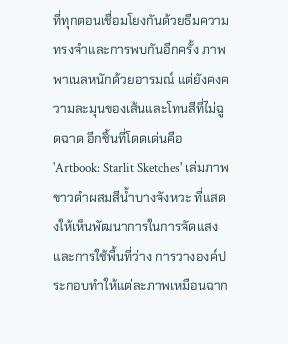ที่ทุกตอนเชื่อมโยงกันด้วยธีมความทรงจำและการพบกันอีกครั้ง ภาพพาเนลหนักด้วยอารมณ์ แต่ยังคงความละมุนของเส้นและโทนสีที่ไม่ฉูดฉาด อีกชิ้นที่โดดเด่นคือ 'Artbook: Starlit Sketches' เล่มภาพขาวดำผสมสีน้ำบางจังหวะ ที่แสดงให้เห็นพัฒนาการในการจัดแสงและการใช้พื้นที่ว่าง การวางองค์ประกอบทำให้แต่ละภาพเหมือนฉาก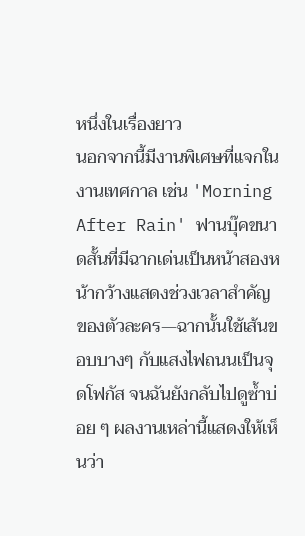หนึ่งในเรื่องยาว
นอกจากนี้มีงานพิเศษที่แจกในงานเทศกาล เช่น 'Morning After Rain' ฟานบุ๊คขนาดสั้นที่มีฉากเด่นเป็นหน้าสองหน้ากว้างแสดงช่วงเวลาสำคัญของตัวละคร—ฉากนั้นใช้เส้นขอบบางๆ กับแสงไฟถนนเป็นจุดโฟกัส จนฉันยังกลับไปดูซ้ำบ่อย ๆ ผลงานเหล่านี้แสดงให้เห็นว่า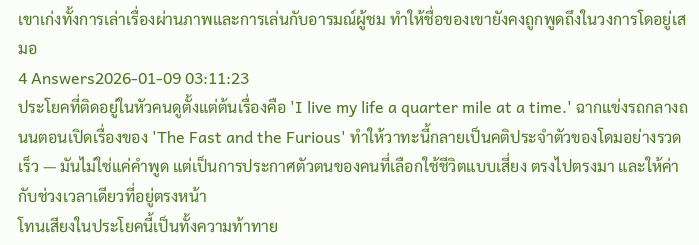เขาเก่งทั้งการเล่าเรื่องผ่านภาพและการเล่นกับอารมณ์ผู้ชม ทำให้ชื่อของเขายังคงถูกพูดถึงในวงการโดอยู่เสมอ
4 Answers2026-01-09 03:11:23
ประโยคที่ติดอยู่ในหัวคนดูตั้งแต่ต้นเรื่องคือ 'I live my life a quarter mile at a time.' ฉากแข่งรถกลางถนนตอนเปิดเรื่องของ 'The Fast and the Furious' ทำให้วาทะนี้กลายเป็นคติประจำตัวของโดมอย่างรวดเร็ว — มันไม่ใช่แค่คำพูด แต่เป็นการประกาศตัวตนของคนที่เลือกใช้ชีวิตแบบเสี่ยง ตรงไปตรงมา และให้ค่ากับช่วงเวลาเดียวที่อยู่ตรงหน้า
โทนเสียงในประโยคนี้เป็นทั้งความท้าทาย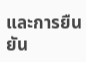และการยืนยัน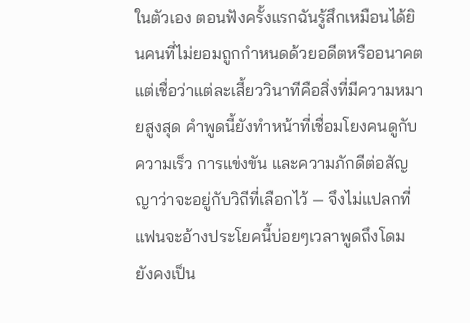ในตัวเอง ตอนฟังครั้งแรกฉันรู้สึกเหมือนได้ยินคนที่ไม่ยอมถูกกำหนดด้วยอดีตหรืออนาคต แต่เชื่อว่าแต่ละเสี้ยววินาทีคือสิ่งที่มีความหมายสูงสุด คำพูดนี้ยังทำหน้าที่เชื่อมโยงคนดูกับความเร็ว การแข่งขัน และความภักดีต่อสัญญาว่าจะอยู่กับวิถีที่เลือกไว้ — จึงไม่แปลกที่แฟนจะอ้างประโยคนี้บ่อยๆเวลาพูดถึงโดม ยังคงเป็น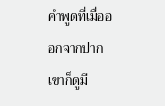คำพูดที่เมื่อออกจากปากเขาก็ดูมี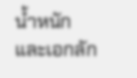น้ำหนักและเอกลัก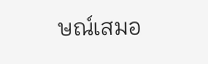ษณ์เสมอ